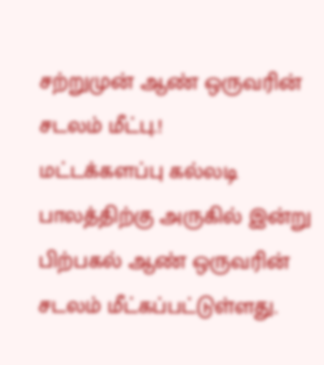சற்றுமுன் ஆண் ஒருவரின் சடலம் மீட்பு.!
மட்டக்களப்பு கல்லடி பாலத்திற்கு அருகில் இன்று பிற்பகல் ஆண் ஒருவரின் சடலம் மீட்கப்பட்டுள்ளது.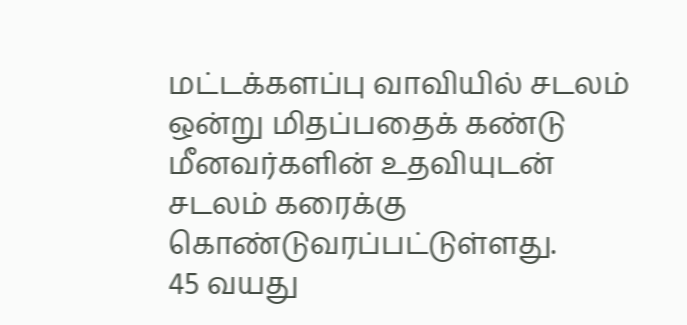மட்டக்களப்பு வாவியில் சடலம் ஒன்று மிதப்பதைக் கண்டு மீனவர்களின் உதவியுடன் சடலம் கரைக்கு கொண்டுவரப்பட்டுள்ளது.
45 வயது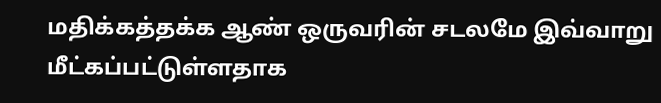மதிக்கத்தக்க ஆண் ஒருவரின் சடலமே இவ்வாறு மீட்கப்பட்டுள்ளதாக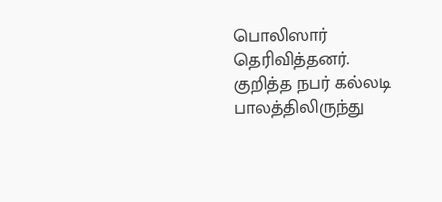பொலிஸார் தெரிவித்தனர்.
குறித்த நபர் கல்லடி பாலத்திலிருந்து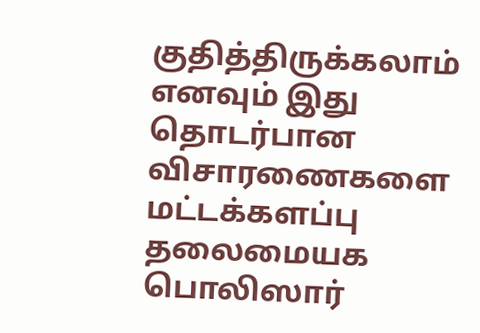குதித்திருக்கலாம் எனவும் இது தொடர்பான விசாரணைகளை மட்டக்களப்பு தலைமையக பொலிஸார்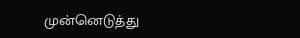முன்னெடுத்து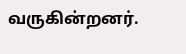வருகின்றனர்.